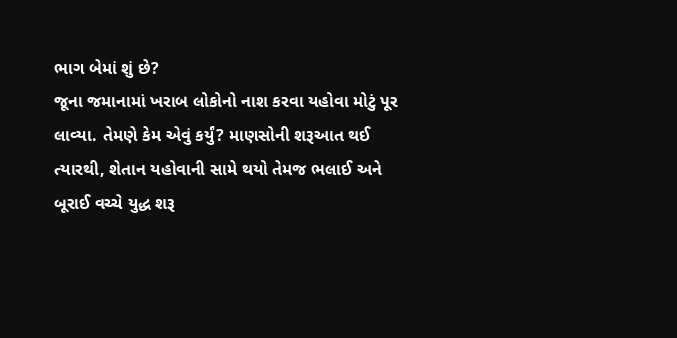ભાગ બેમાં શું છે?
જૂના જમાનામાં ખરાબ લોકોનો નાશ કરવા યહોવા મોટું પૂર લાવ્યા. તેમણે કેમ એવું કર્યું? માણસોની શરૂઆત થઈ ત્યારથી, શેતાન યહોવાની સામે થયો તેમજ ભલાઈ અને બૂરાઈ વચ્ચે યુદ્ધ શરૂ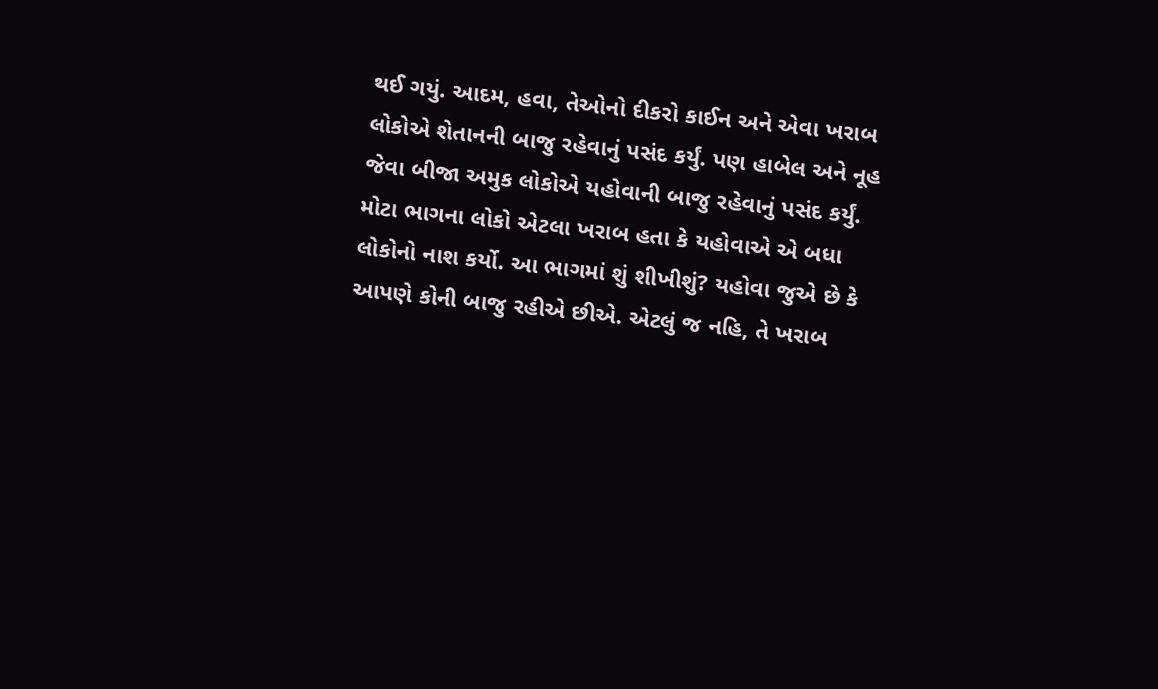થઈ ગયું. આદમ, હવા, તેઓનો દીકરો કાઈન અને એવા ખરાબ લોકોએ શેતાનની બાજુ રહેવાનું પસંદ કર્યું. પણ હાબેલ અને નૂહ જેવા બીજા અમુક લોકોએ યહોવાની બાજુ રહેવાનું પસંદ કર્યું. મોટા ભાગના લોકો એટલા ખરાબ હતા કે યહોવાએ એ બધા લોકોનો નાશ કર્યો. આ ભાગમાં શું શીખીશું? યહોવા જુએ છે કે આપણે કોની બાજુ રહીએ છીએ. એટલું જ નહિ, તે ખરાબ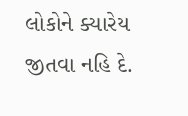લોકોને ક્યારેય જીતવા નહિ દે.